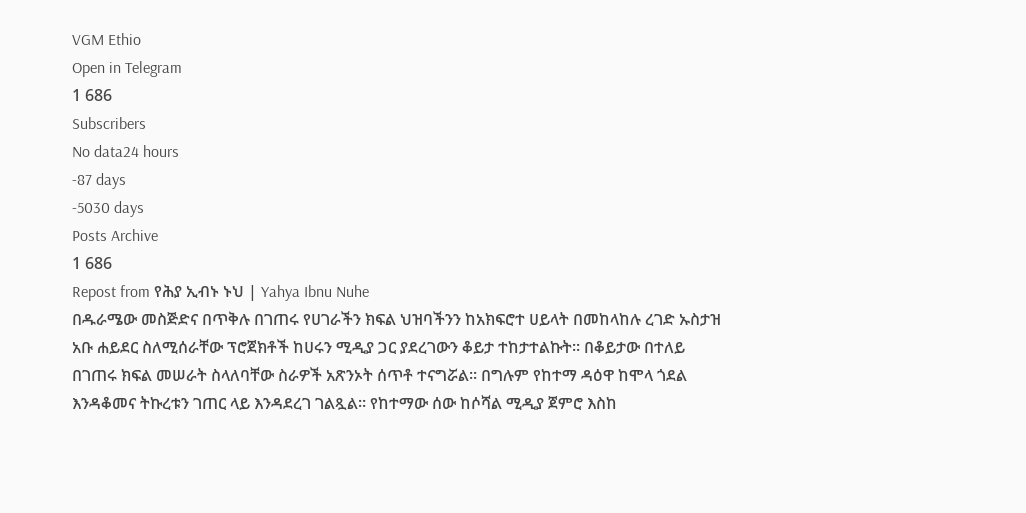VGM Ethio
Open in Telegram
1 686
Subscribers
No data24 hours
-87 days
-5030 days
Posts Archive
1 686
Repost from የሕያ ኢብኑ ኑህ | Yahya Ibnu Nuhe
በዱራሜው መስጅድና በጥቅሉ በገጠሩ የሀገራችን ክፍል ህዝባችንን ከአክፍሮተ ሀይላት በመከላከሉ ረገድ ኡስታዝ አቡ ሐይደር ስለሚሰራቸው ፕሮጀክቶች ከሀሩን ሚዲያ ጋር ያደረገውን ቆይታ ተከታተልኩት። በቆይታው በተለይ በገጠሩ ክፍል መሠራት ስላለባቸው ስራዎች አጽንኦት ሰጥቶ ተናግሯል። በግሉም የከተማ ዳዕዋ ከሞላ ጎደል እንዳቆመና ትኩረቱን ገጠር ላይ እንዳደረገ ገልጿል። የከተማው ሰው ከሶሻል ሚዲያ ጀምሮ እስከ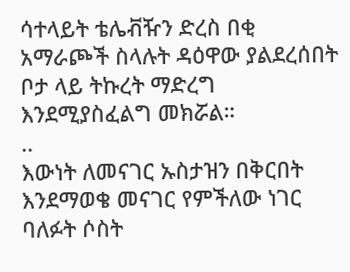ሳተላይት ቴሌቭዥን ድረስ በቂ አማራጮች ስላሉት ዳዕዋው ያልደረሰበት ቦታ ላይ ትኩረት ማድረግ እንደሚያስፈልግ መክሯል።
..
እውነት ለመናገር ኡስታዝን በቅርበት እንደማወቄ መናገር የምችለው ነገር ባለፉት ሶስት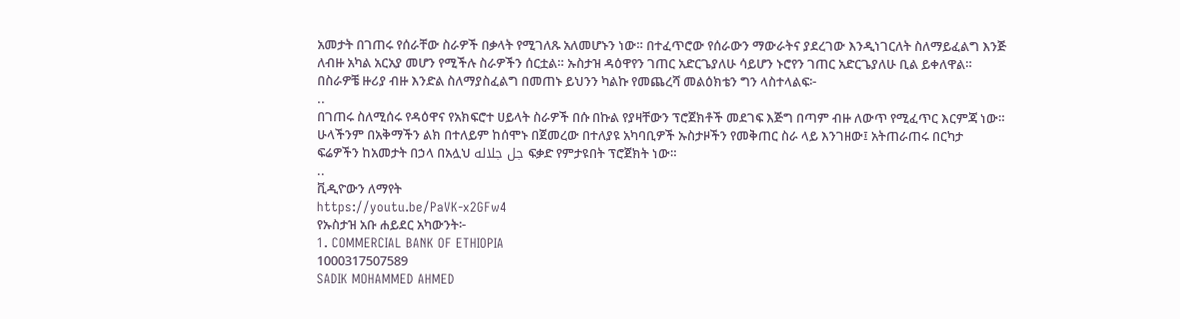አመታት በገጠሩ የሰራቸው ስራዎች በቃላት የሚገለጹ አለመሆኑን ነው። በተፈጥሮው የሰራውን ማውራትና ያደረገው እንዲነገርለት ስለማይፈልግ እንጅ ለብዙ አካል አርአያ መሆን የሚችሉ ስራዎችን ሰርቷል። ኡስታዝ ዳዕዋየን ገጠር አድርጌያለሁ ሳይሆን ኑሮየን ገጠር አድርጌያለሁ ቢል ይቀለዋል። በስራዎቼ ዙሪያ ብዙ እንድል ስለማያስፈልግ በመጠኑ ይህንን ካልኩ የመጨረሻ መልዕክቴን ግን ላስተላልፍ፦
..
በገጠሩ ስለሚሰሩ የዳዕዋና የአክፍሮተ ሀይላት ስራዎች በሱ በኩል የያዛቸውን ፕሮጀክቶች መደገፍ እጅግ በጣም ብዙ ለውጥ የሚፈጥር እርምጃ ነው። ሁላችንም በአቅማችን ልክ በተለይም ከሰሞኑ በጀመረው በተለያዩ አካባቢዎች ኡስታዞችን የመቅጠር ስራ ላይ እንገዘው፤ አትጠራጠሩ በርካታ ፍሬዎችን ከአመታት በኃላ በአሏህ جل جلاله ፍቃድ የምታዩበት ፕሮጀክት ነው።
..
ቪዲዮውን ለማየት
https://youtu.be/PaVK-x2GFw4
የኡስታዝ አቡ ሐይደር አካውንት፦
1. COMMERCIAL BANK OF ETHIOPIA
1000317507589
SADIK MOHAMMED AHMED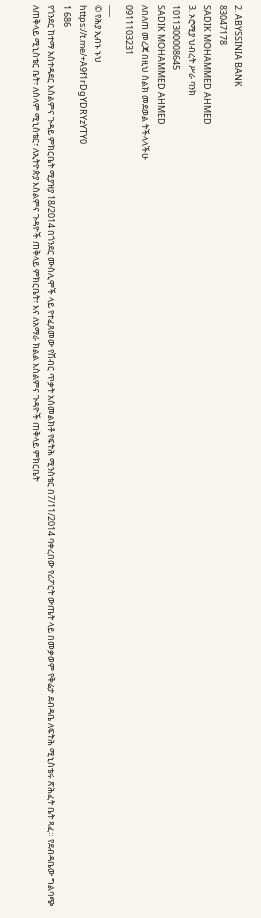2. ABYSSINIA BANK
83047178
SADIK MOHAMMED AHMED
3. ኦሮሚያ ህብረት ሥራ ባንክ
1011300008645
SADIK MOHAMMED AHMED
ለበለጠ መረጃ በዚህ ስልክ መደወል ትችላላችሁ
0911103231
___
© የሕያ ኢብኑ ኑህ
https://t.me/+A9f1rDgYDRYzYTY0
1 686
የጎንደር ከተማ አስተዳደር እስልምና ጉዳይ ምክርቤት ሚያዝያ 18/2014 በጎንደር ሙስሊሞች ላይ የተፈጸመው የሽብር ጥቃት አስመልክቶ የፍትሕ ሚንስቴር በ7/11/2014 ባቀረበው የሪፖርት ውጤት ላይ በመቃወም የቅሬታ ደብዳቤ ለፍትሕ ሚኒስቴሩ ጽሕፈት ቤት ጻፈ። የደብዳቤው ግልባጭ ለጠቅላይ ሚኒስቴር ቤት፣ ለሰላም ሚኒስቴር፣ ለኢትዮጵያ እስልምና ጉዳዮች ጠቅላይ ምክርቤት፣ እና ለአማራ ክልል እስልምና ጉዳዮች ጠቅላይ ምክርቤት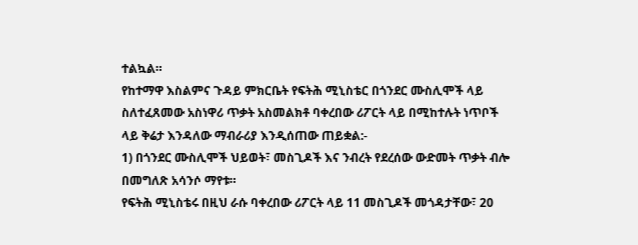ተልኳል።
የከተማዋ እስልምና ጉዳይ ምክርቤት የፍትሕ ሚኒስቴር በጎንደር ሙስሊሞች ላይ ስለተፈጸመው አስነዋሪ ጥቃት አስመልክቶ ባቀረበው ሪፖርት ላይ በሚከተሉት ነጥቦች ላይ ቅሬታ እንዳለው ማብራሪያ እንዲሰጠው ጠይቋል:-
1) በጎንደር ሙስሊሞች ህይወት፣ መስጊዶች እና ንብረት የደረሰው ውድመት ጥቃት ብሎ በመግለጽ አሳንሶ ማየቱ።
የፍትሕ ሚኒስቴሩ በዚህ ራሱ ባቀረበው ሪፖርት ላይ 11 መስጊዶች መጎዳታቸው፣ 20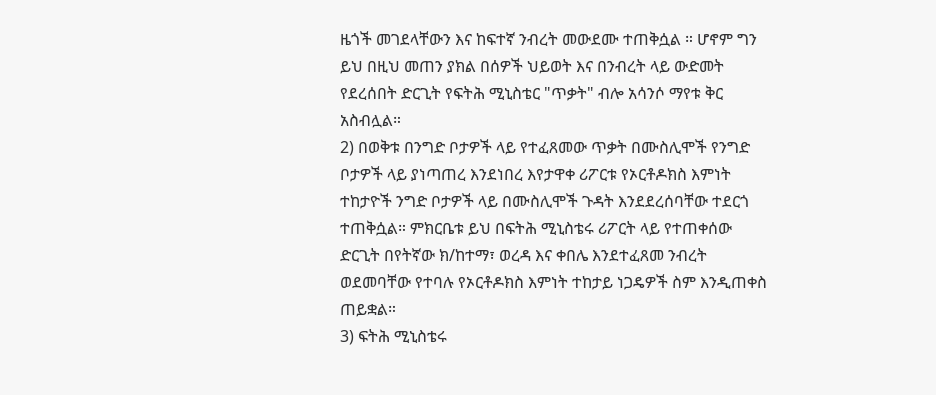ዜጎች መገደላቸውን እና ከፍተኛ ንብረት መውደሙ ተጠቅሷል ። ሆኖም ግን ይህ በዚህ መጠን ያክል በሰዎች ህይወት እና በንብረት ላይ ውድመት የደረሰበት ድርጊት የፍትሕ ሚኒስቴር "ጥቃት" ብሎ አሳንሶ ማየቱ ቅር አስብሏል።
2) በወቅቱ በንግድ ቦታዎች ላይ የተፈጸመው ጥቃት በሙስሊሞች የንግድ ቦታዎች ላይ ያነጣጠረ እንደነበረ እየታዋቀ ሪፖርቱ የኦርቶዶክስ እምነት ተከታዮች ንግድ ቦታዎች ላይ በሙስሊሞች ጉዳት እንደደረሰባቸው ተደርጎ ተጠቅሷል። ምክርቤቱ ይህ በፍትሕ ሚኒስቴሩ ሪፖርት ላይ የተጠቀሰው ድርጊት በየትኛው ክ/ከተማ፣ ወረዳ እና ቀበሌ እንደተፈጸመ ንብረት ወደመባቸው የተባሉ የኦርቶዶክስ እምነት ተከታይ ነጋዴዎች ስም እንዲጠቀስ ጠይቋል።
3) ፍትሕ ሚኒስቴሩ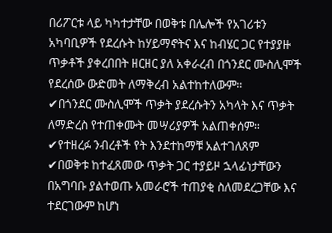በሪፖርቱ ላይ ካካተታቸው በወቅቱ በሌሎች የአገሪቱን አካባቢዎች የደረሱት ከሃይማኖትና እና ከብሄር ጋር የተያያዙ ጥቃቶች ያቀረበበት ዘርዘር ያለ አቀራረብ በጎንደር ሙስሊሞች የደረሰው ውድመት ለማቅረብ አልተከተለውም።
✔በጎንደር ሙስሊሞች ጥቃት ያደረሱትን አካላት እና ጥቃት ለማድረስ የተጠቀሙት መሣሪያዎች አልጠቀሰም።
✔የተዘረፉ ንብረቶች የት እንደተከማቹ አልተገለጸም
✔በወቅቱ ከተፈጸመው ጥቃት ጋር ተያይዞ ኋላፊነታቸውን በአግባቡ ያልተወጡ አመራሮች ተጠያቂ ስለመደረጋቸው እና ተደርገውም ከሆነ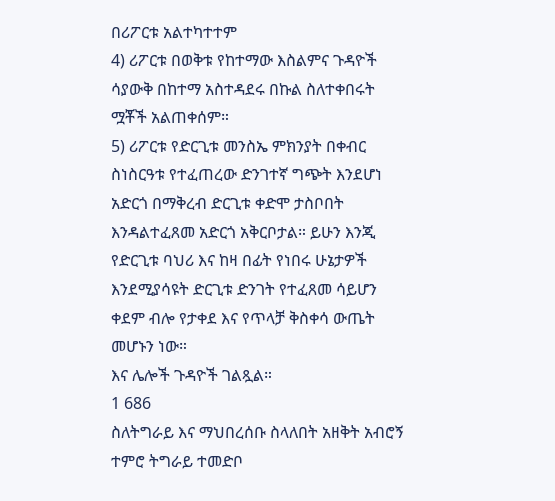በሪፖርቱ አልተካተተም
4) ሪፖርቱ በወቅቱ የከተማው እስልምና ጉዳዮች ሳያውቅ በከተማ አስተዳደሩ በኩል ስለተቀበሩት ሟቾች አልጠቀሰም።
5) ሪፖርቱ የድርጊቱ መንስኤ ምክንያት በቀብር ስነስርዓቱ የተፈጠረው ድንገተኛ ግጭት እንደሆነ አድርጎ በማቅረብ ድርጊቱ ቀድሞ ታስቦበት እንዳልተፈጸመ አድርጎ አቅርቦታል። ይሁን እንጂ የድርጊቱ ባህሪ እና ከዛ በፊት የነበሩ ሁኔታዎች እንደሚያሳዩት ድርጊቱ ድንገት የተፈጸመ ሳይሆን ቀደም ብሎ የታቀደ እና የጥላቻ ቅስቀሳ ውጤት መሆኑን ነው።
እና ሌሎች ጉዳዮች ገልጿል።
1 686
ስለትግራይ እና ማህበረሰቡ ስላለበት አዘቅት አብሮኝ ተምሮ ትግራይ ተመድቦ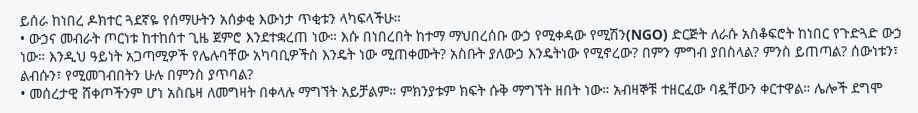ይሰራ ከነበረ ዶክተር ጓደኛዬ የሰማሁትን አሰቃቂ እውነታ ጥቂቱን ላካፍላችሁ።
• ውኃና መብራት ጦርነቱ ከተከሰተ ጊዜ ጀምሮ እንደተቋረጠ ነው። እሱ በነበረበት ከተማ ማህበረሰቡ ውኃ የሚቀዳው የሚሽን(NGO) ድርጅት ለራሱ አስቆፍሮት ከነበር የጉድጓድ ውኃ ነው። እንዲህ ዓይነት አጋጣሚዎች የሌሉባቸው አካባቢዎችስ እንዴት ነው ሚጠቀሙት? አስቡት ያለውኃ እንዴትነው የሚኖረው? በምን ምግብ ያበስላል? ምንስ ይጠጣል? ሰውነቱን፣ ልብሱን፣ የሚመገብበትን ሁሉ በምንስ ያጥባል?
• መሰረታዊ ሸቀጦችንም ሆነ አስቤዛ ለመግዛት በቀላሉ ማግኘት አይቻልም። ምክንያቱም ክፍት ሱቅ ማግኘት ዘበት ነው። አብዛኞቹ ተዘርፈው ባዷቸውን ቀርተዋል። ሌሎች ደግሞ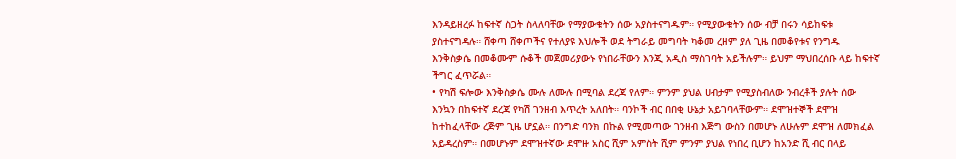እንዳይዘረፉ ከፍተኛ ስጋት ስላለባቸው የማያውቁትን ሰው አያስተናግዱም። የሚያውቁትን ሰው ብቻ በሩን ሳይከፍቱ ያስተናግዳሉ። ሸቀጣ ሸቀጦችና የተለያዩ እህሎች ወደ ትግራይ መግባት ካቆመ ረዘም ያለ ጊዜ በመቆየቱና የንግዱ እንቅስቃሴ በመቆሙም ሱቆች መጀመሪያውኑ የነበራቸውን እንጂ አዲስ ማስገባት አይችሉም። ይህም ማህበረሰቡ ላይ ከፍተኛ ችግር ፈጥሯል።
• የካሽ ፍሎው እንቅስቃሴ ሙሉ ለሙሉ በሚባል ደረጃ የለም። ምንም ያህል ሀብታም የሚያስብለው ንብረቶች ያሉት ሰው እንኳን በከፍተኛ ደረጃ የካሽ ገንዘብ እጥረት አለበት። ባንኮች ብር በበቂ ሁኔታ አይገባላቸውም። ደሞዝተኞች ደሞዝ ከተከፈላቸው ረጅም ጊዜ ሆኗል። በንግድ ባንክ በኩል የሚመጣው ገንዘብ እጅግ ውስን በመሆኑ ለሁሉም ደሞዝ ለመክፈል አይዳረስም። በመሆኑም ደሞዝተኛው ደሞዙ አስር ሺም አምስት ሺም ምንም ያህል የነበረ ቢሆን ከአንድ ሺ ብር በላይ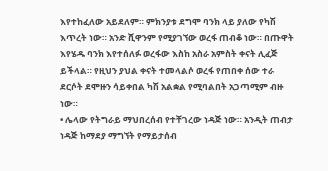እየተከፈለው አይደለም። ምክንያቱ ደግሞ ባንክ ላይ ያለው የካሽ እጥረት ነው። አንድ ሺዋንም የሚያገኘው ወረፋ ጠብቆ ነው። በጡዋት እየሄዱ ባንክ እየተሰለፉ ወረፋው እስከ አስራ አምስት ቀናት ሊፈጅ ይችላል። የዚህን ያህል ቀናት ተመላልሶ ወረፋ የጠበቀ ሰው ተራ ደርሶት ደሞዙን ሳይቀበል ካሽ አልቋል የሚባልበት አጋጣሚም ብዙ ነው።
• ሌላው የትግራይ ማህበረሰብ የተቸገረው ነዳጅ ነው። አንዲት ጠብታ ነዳጅ ከማደያ ማግኘት የማይታሰብ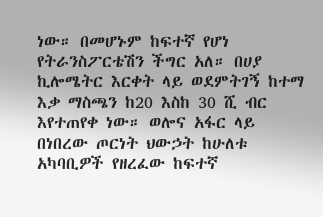ነው። በመሆኑም ከፍተኛ የሆነ የትራንስፖርቴሽን ችግር አለ። በሀያ ኪሎሜትር እርቀት ላይ ወደምትገኝ ከተማ እቃ ማስጫን ከ20 እስከ 30 ሺ ብር እየተጠየቀ ነው። ወሎና አፋር ላይ በነበረው ጦርነት ህውኃት ከሁለቱ አካባቢዎች የዘረፈው ከፍተኛ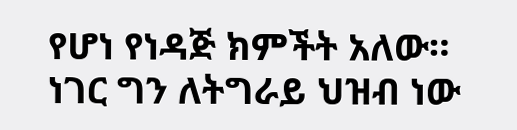የሆነ የነዳጅ ክምችት አለው። ነገር ግን ለትግራይ ህዝብ ነው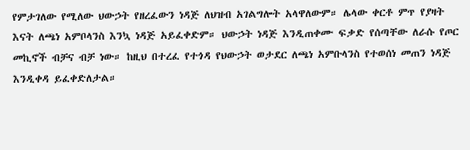የምታገለው የሚለው ህውኃት የዘረፈውን ነዳጅ ለህዝብ አገልግሎት አላዋለውም። ሌላው ቀርቶ ምጥ የያዛት እናት ለጫነ አምቦላንስ እንኳ ነዳጅ አይፈቀድም። ህውኃት ነዳጅ እንዲጠቀሙ ፍቃድ የሰጣቸው ለራሱ የጦር መኪኖች ብቻና ብቻ ነው። ከዚህ በተረፈ የተጎዳ የህውኃት ወታደር ለጫነ አምቡላንስ የተወሰነ መጠን ነዳጅ እንዲቀዳ ይፈቀድለታል።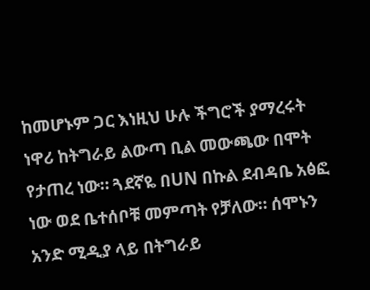ከመሆኑም ጋር እነዚህ ሁሉ ችግሮች ያማረሩት ነዋሪ ከትግራይ ልውጣ ቢል መውጫው በሞት የታጠረ ነው። ጓደኛዬ በUN በኩል ደብዳቤ አፅፎ ነው ወደ ቤተሰቦቹ መምጣት የቻለው። ሰሞኑን አንድ ሚዲያ ላይ በትግራይ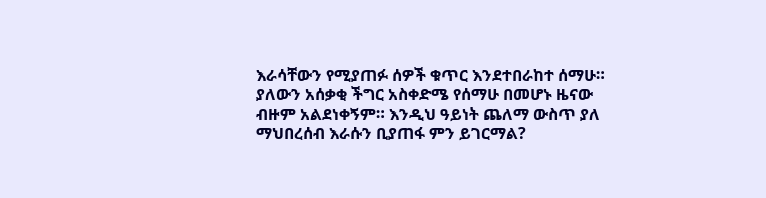እራሳቸውን የሚያጠፉ ሰዎች ቁጥር እንደተበራከተ ሰማሁ። ያለውን አሰቃቂ ችግር አስቀድሜ የሰማሁ በመሆኑ ዜናው ብዙም አልደነቀኝም። እንዲህ ዓይነት ጨለማ ውስጥ ያለ ማህበረሰብ እራሱን ቢያጠፋ ምን ይገርማል?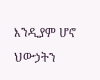እንዲያም ሆኖ ህውኃትን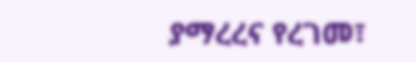ያማረረና የረገመ፣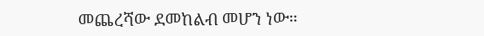መጨረሻው ደመከልብ መሆን ነው።